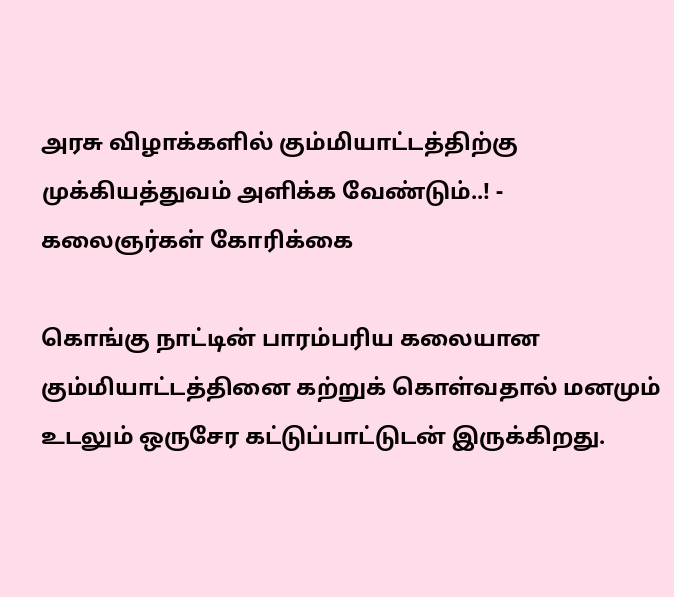அரசு விழாக்களில் கும்மியாட்டத்திற்கு முக்கியத்துவம் அளிக்க வேண்டும்..! - கலைஞர்கள் கோரிக்கை

கொங்கு நாட்டின் பாரம்பரிய கலையான கும்மியாட்டத்தினை கற்றுக் கொள்வதால் மனமும் உடலும் ஒருசேர கட்டுப்பாட்டுடன் இருக்கிறது.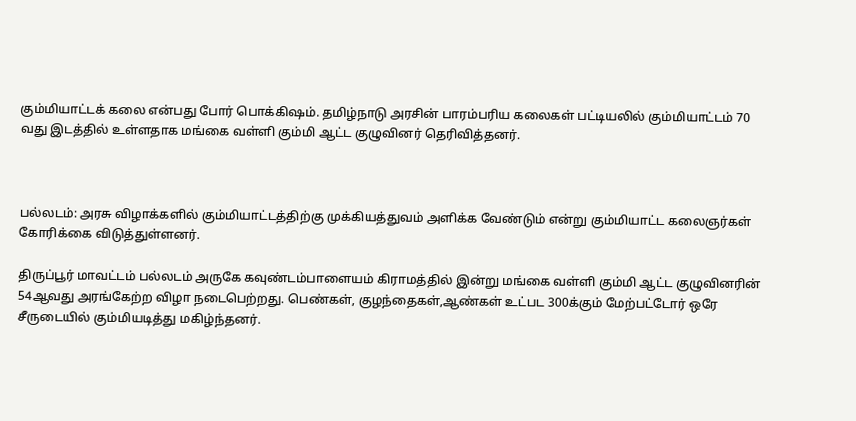கும்மியாட்டக் கலை என்பது போர் பொக்கிஷம். தமிழ்நாடு அரசின் பாரம்பரிய கலைகள் பட்டியலில் கும்மியாட்டம் 70 வது இடத்தில் உள்ளதாக மங்கை வள்ளி கும்மி ஆட்ட குழுவினர் தெரிவித்தனர்.



பல்லடம்: அரசு விழாக்களில் கும்மியாட்டத்திற்கு முக்கியத்துவம் அளிக்க வேண்டும் என்று கும்மியாட்ட கலைஞர்கள் கோரிக்கை விடுத்துள்ளனர்.

திருப்பூர் மாவட்டம் பல்லடம் அருகே கவுண்டம்பாளையம் கிராமத்தில் இன்று மங்கை வள்ளி கும்மி ஆட்ட குழுவினரின் 54ஆவது அரங்கேற்ற விழா நடைபெற்றது. பெண்கள், குழந்தைகள்,ஆண்கள் உட்பட 300க்கும் மேற்பட்டோர் ஒரே சீருடையில் கும்மியடித்து மகிழ்ந்தனர்.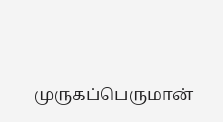முருகப்பெருமான்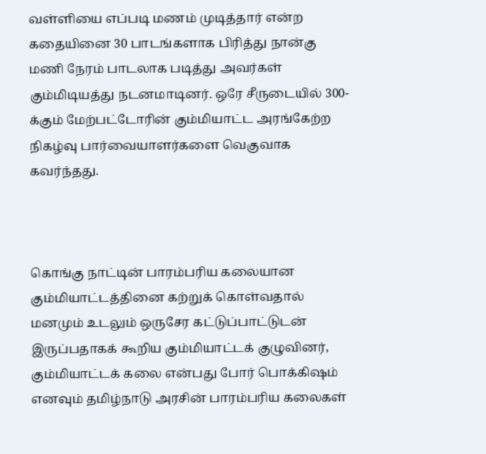வள்ளியை எப்படி மணம் முடித்தார் என்ற கதையினை 30 பாடங்களாக பிரித்து நான்கு மணி நேரம் பாடலாக படித்து அவர்கள் கும்மிடியத்து நடனமாடினர். ஒரே சீருடையில் 300-க்கும் மேற்பட்டோரின் கும்மியாட்ட அரங்கேற்ற நிகழ்வு பார்வையாளர்களை வெகுவாக கவர்ந்தது.



கொங்கு நாட்டின் பாரம்பரிய கலையான கும்மியாட்டத்தினை கற்றுக் கொள்வதால் மனமும் உடலும் ஒருசேர கட்டுப்பாட்டுடன் இருப்பதாகக் கூறிய கும்மியாட்டக் குழுவினர், கும்மியாட்டக் கலை என்பது போர் பொக்கிஷம் எனவும் தமிழ்நாடு அரசின் பாரம்பரிய கலைகள்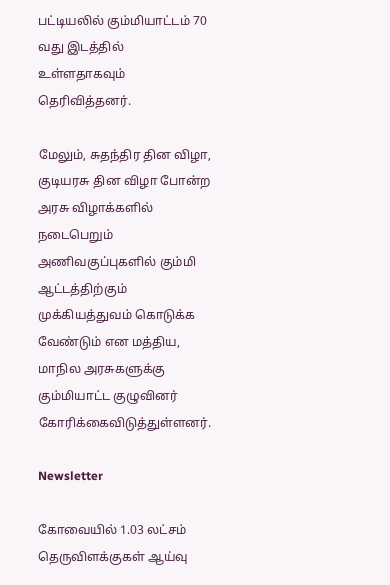பட்டியலில் கும்மியாட்டம் 70 வது இடத்தில் உள்ளதாகவும் தெரிவித்தனர்.

மேலும், சுதந்திர தின விழா, குடியரசு தின விழா போன்ற அரசு விழாக்களில் நடைபெறும் அணிவகுப்புகளில் கும்மி ஆட்டத்திற்கும் முக்கியத்துவம் கொடுக்க வேண்டும் என மத்திய, மாநில அரசுகளுக்கு கும்மியாட்ட குழுவினர் கோரிக்கைவிடுத்துள்ளனர்.

Newsletter

கோவையில் 1.03 லட்சம் தெருவிளக்குகள் ஆய்வு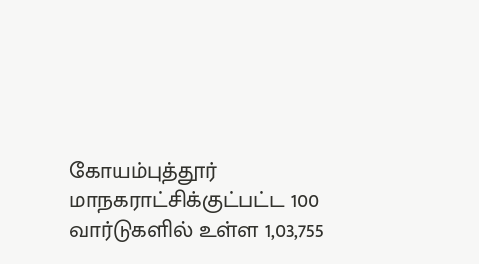கோயம்புத்தூர் மாநகராட்சிக்குட்பட்ட 100 வார்டுகளில் உள்ள 1,03,755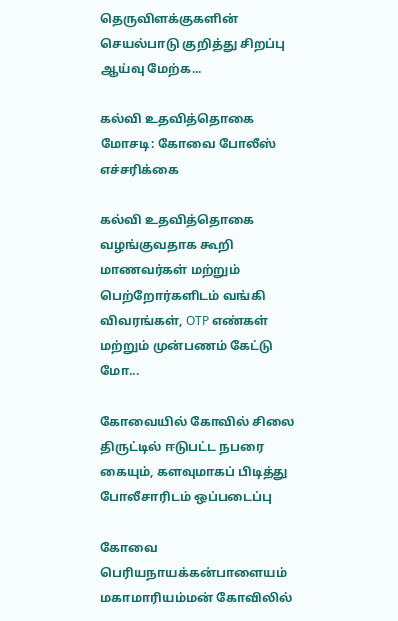தெருவிளக்குகளின் செயல்பாடு குறித்து சிறப்பு ஆய்வு மேற்க...

கல்வி உதவித்தொகை மோசடி: கோவை போலீஸ் எச்சரிக்கை

கல்வி உதவித்தொகை வழங்குவதாக கூறி மாணவர்கள் மற்றும் பெற்றோர்களிடம் வங்கி விவரங்கள், OTP எண்கள் மற்றும் முன்பணம் கேட்டு மோ...

கோவையில் கோவில் சிலை திருட்டில் ஈடுபட்ட நபரை கையும், களவுமாகப் பிடித்து போலீசாரிடம் ஒப்படைப்பு

கோவை பெரியநாயக்கன்பாளையம் மகாமாரியம்மன் கோவிலில்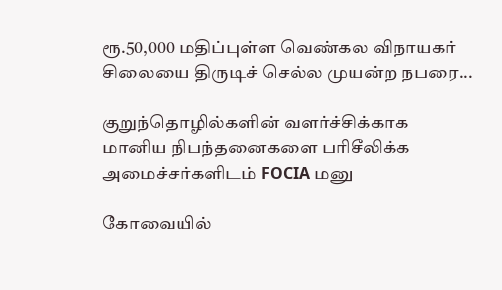ரூ.50,000 மதிப்புள்ள வெண்கல விநாயகர் சிலையை திருடிச் செல்ல முயன்ற நபரை...

குறுந்தொழில்களின் வளர்ச்சிக்காக மானிய நிபந்தனைகளை பரிசீலிக்க அமைச்சர்களிடம் FOCIA மனு

கோவையில்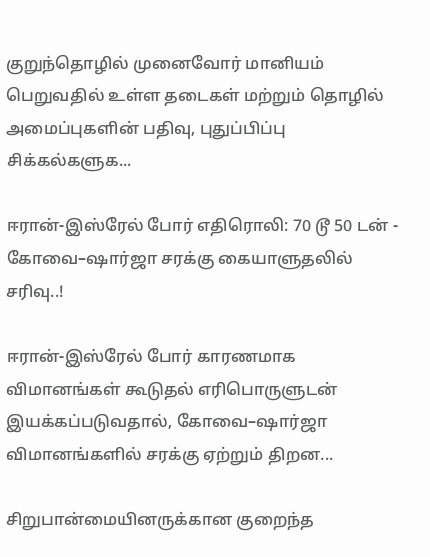குறுந்தொழில் முனைவோர் மானியம் பெறுவதில் உள்ள தடைகள் மற்றும் தொழில் அமைப்புகளின் பதிவு, புதுப்பிப்பு சிக்கல்களுக...

ஈரான்-இஸ்ரேல் போர் எதிரொலி: 70 டூ 50 டன் - கோவை–ஷார்ஜா சரக்கு கையாளுதலில் சரிவு..!

ஈரான்-இஸ்ரேல் போர் காரணமாக விமானங்கள் கூடுதல் எரிபொருளுடன் இயக்கப்படுவதால், கோவை–ஷார்ஜா விமானங்களில் சரக்கு ஏற்றும் திறன...

சிறுபான்மையினருக்கான குறைந்த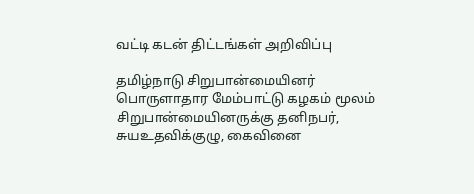வட்டி கடன் திட்டங்கள் அறிவிப்பு

தமிழ்நாடு சிறுபான்மையினர் பொருளாதார மேம்பாட்டு கழகம் மூலம் சிறுபான்மையினருக்கு தனிநபர், சுயஉதவிக்குழு, கைவினை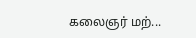கலைஞர் மற்...